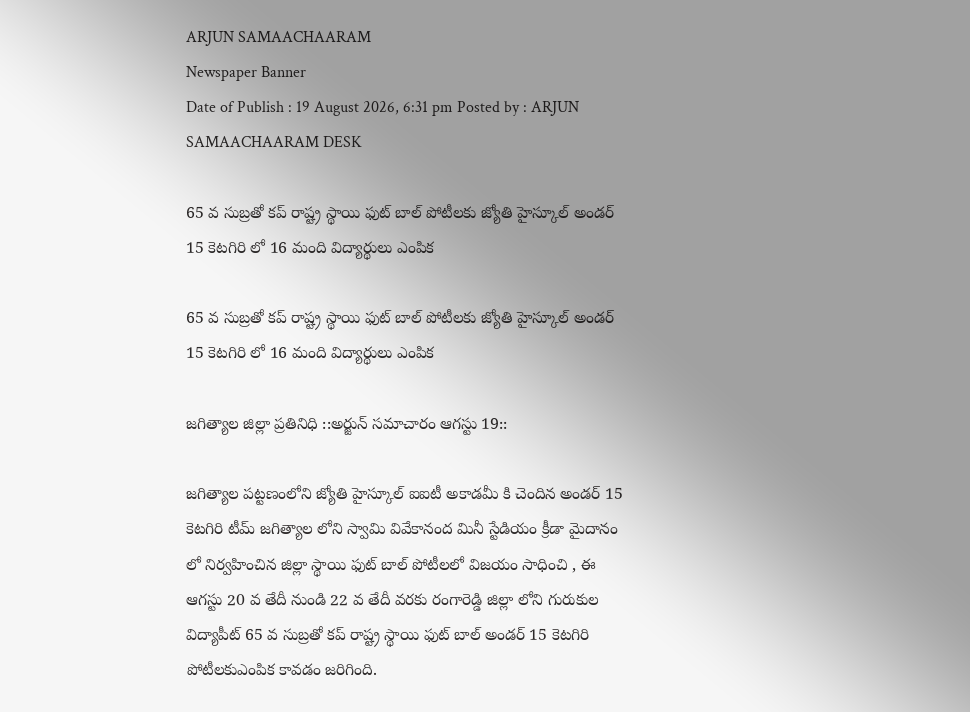ARJUN SAMAACHAARAM
Newspaper Banner
Date of Publish : 19 August 2026, 6:31 pm Posted by : ARJUN SAMAACHAARAM DESK

65 వ సుబ్రతో కప్ రాష్ట్ర స్థాయి ఫుట్ బాల్ పోటీలకు జ్యోతి హైస్కూల్ అండర్ 15 కెటగిరి లో 16 మంది విద్యార్థులు ఎంపిక

65 వ సుబ్రతో కప్ రాష్ట్ర స్థాయి ఫుట్ బాల్ పోటీలకు జ్యోతి హైస్కూల్ అండర్ 15 కెటగిరి లో 16 మంది విద్యార్థులు ఎంపిక

జగిత్యాల జిల్లా ప్రతినిధి ::అర్జున్ సమాచారం ఆగస్టు 19::

జగిత్యాల పట్టణంలోని జ్యోతి హైస్కూల్ ఐఐటీ అకాడమీ కి చెందిన అండర్ 15 కెటగిరి టీమ్ జగిత్యాల లోని స్వామి వివేకానంద మినీ స్టేడియం క్రీడా మైదానం లో నిర్వహించిన జిల్లా స్థాయి ఫుట్ బాల్ పోటీలలో విజయం సాధించి , ఈ ఆగస్టు 20 వ తేదీ నుండి 22 వ తేదీ వరకు రంగారెడ్డి జిల్లా లోని గురుకుల విద్యాపీట్ 65 వ సుబ్రతో కప్ రాష్ట్ర స్థాయి ఫుట్ బాల్ అండర్ 15 కెటగిరి పోటీలకుఎంపిక కావడం జరిగింది.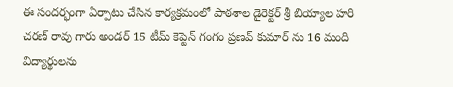ఈ సందర్భంగా ఏర్పాటు చేసిన కార్యక్రమంలో పాఠశాల డైరెక్టర్ శ్రీ బియ్యాల హరి చరణ్ రావు గారు అండర్ 15 టీమ్ కెప్టెన్ గంగం ప్రణవ్ కుమార్ ను 16 మంది విద్యార్థులను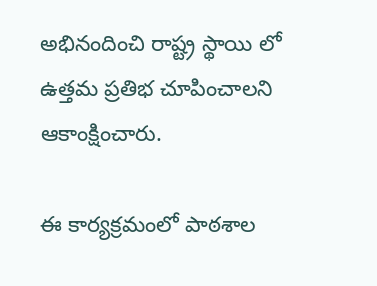అభినందించి రాష్ట్ర స్థాయి లో ఉత్తమ ప్రతిభ చూపించాలని ఆకాంక్షించారు.

ఈ కార్యక్రమంలో పాఠశాల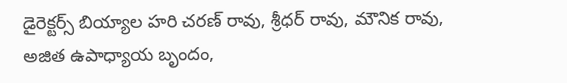డైరెక్టర్స్ బియ్యాల హరి చరణ్ రావు, శ్రీధర్ రావు, మౌనిక రావు, అజిత ఉపాధ్యాయ బృందం,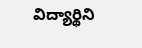విద్యార్థిని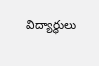విద్యార్థులు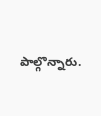పాల్గొన్నారు.